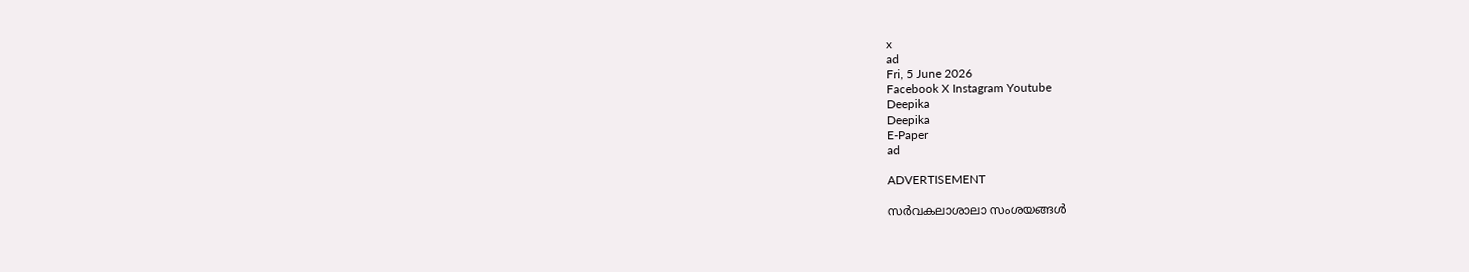x
ad
Fri, 5 June 2026
Facebook X Instagram Youtube
Deepika
Deepika
E-Paper
ad

ADVERTISEMENT

സർവകലാശാലാ സംശയങ്ങൾ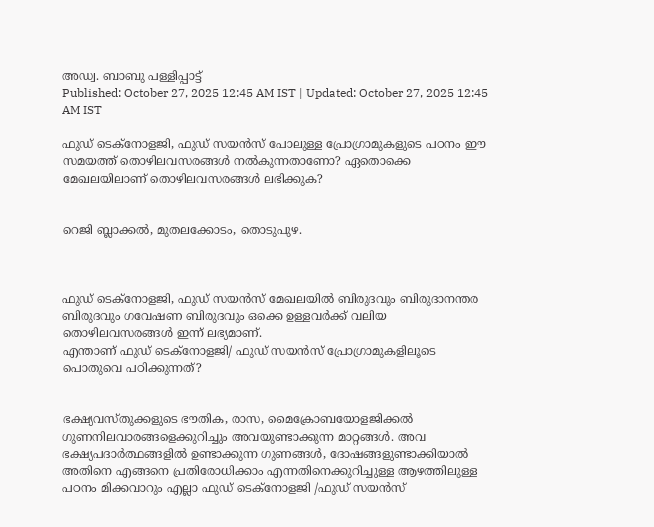അഡ്വ. ബാബു പള്ളിപ്പാട്ട്
Published: October 27, 2025 12:45 AM IST | Updated: October 27, 2025 12:45 AM IST

ഫുഡ് ടെക്നോളജി, ഫുഡ് സയൻസ് പോലുള്ള പ്രോഗ്രാമുകളുടെ പഠനം ഈ സമയത്ത് തൊഴിലവസരങ്ങൾ നൽകുന്നതാണോ? ഏതൊക്കെ മേഖലയിലാണ് തൊഴിലവസരങ്ങൾ ലഭിക്കുക?


റെജി ബ്ലാക്കൽ, മുതലക്കോടം, തൊടുപുഴ.



ഫുഡ് ടെക്നോളജി, ഫുഡ് സയൻസ് മേഖലയിൽ ബിരുദവും ബിരുദാനന്തര ബിരുദവും ഗവേഷണ ബിരുദവും ഒക്കെ ഉള്ളവർക്ക് വലിയ തൊഴിലവസരങ്ങൾ ഇന്ന് ലഭ്യമാണ്.
എന്താണ് ഫുഡ് ടെക്നോളജി/ ഫുഡ് സയൻസ് പ്രോഗ്രാമുകളിലൂടെ പൊതുവെ പഠിക്കുന്നത്?


ഭക്ഷ്യവസ്തുക്കളുടെ ഭൗതിക, രാസ, മൈക്രോബയോളജിക്കൽ ഗുണനിലവാരങ്ങളെക്കുറിച്ചും അവയുണ്ടാക്കുന്ന മാറ്റങ്ങൾ. അവ ഭക്ഷ്യപദാർത്ഥങ്ങളിൽ ഉണ്ടാക്കുന്ന ഗുണങ്ങൾ, ദോഷങ്ങളുണ്ടാക്കിയാൽ അതിനെ എങ്ങനെ പ്രതിരോധിക്കാം എന്നതിനെക്കുറിച്ചുള്ള ആഴത്തിലുള്ള പഠനം മിക്കവാറും എല്ലാ ഫുഡ് ടെക്നോളജി /ഫുഡ് സയൻസ്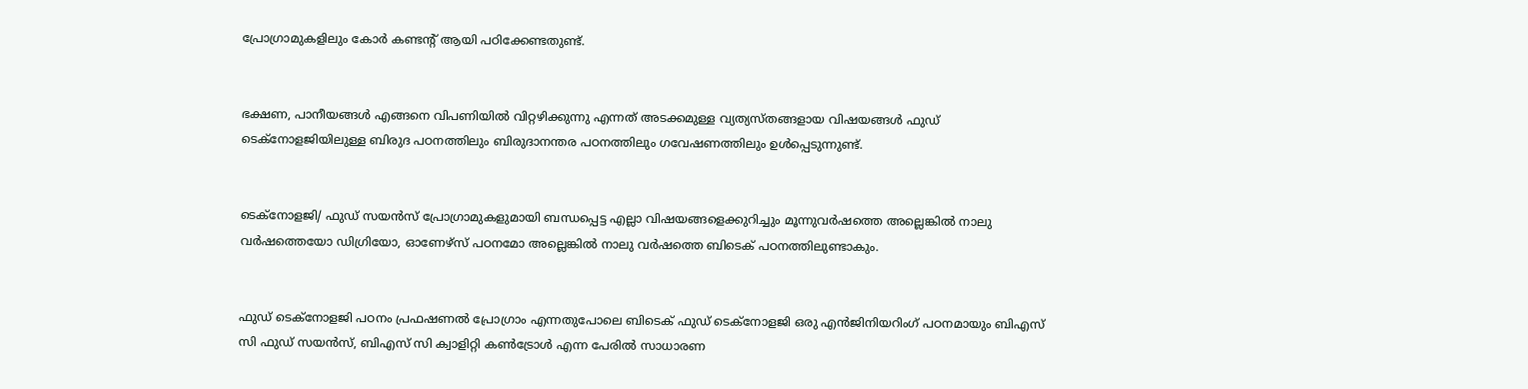പ്രോഗ്രാമുകളിലും കോർ കണ്ടന്‍റ് ആയി പഠിക്കേണ്ടതുണ്ട്.


ഭക്ഷണ, പാനീയങ്ങൾ എങ്ങനെ വിപണിയിൽ വിറ്റഴിക്കുന്നു എന്നത് അടക്കമുള്ള വ്യത്യസ്തങ്ങളായ വിഷയങ്ങൾ ഫുഡ് ടെക്നോളജിയിലുള്ള ബിരുദ പഠനത്തിലും ബിരുദാനന്തര പഠനത്തിലും ഗവേഷണത്തിലും ഉൾപ്പെടുന്നുണ്ട്.


ടെക്നോളജി/ ഫുഡ് സയൻസ് പ്രോഗ്രാമുകളുമായി ബന്ധപ്പെട്ട എല്ലാ വിഷയങ്ങളെക്കുറിച്ചും മൂന്നുവർഷത്തെ അല്ലെങ്കിൽ നാലു വർഷത്തെയോ ഡിഗ്രിയോ, ഓണേഴ്സ് പഠനമോ അല്ലെങ്കിൽ നാലു വർഷത്തെ ബിടെക് പഠനത്തിലുണ്ടാകും.


ഫുഡ് ടെക്നോളജി പഠനം പ്രഫഷണൽ പ്രോഗ്രാം എന്നതുപോലെ ബിടെക് ഫുഡ് ടെക്നോളജി ഒരു എൻജിനിയറിംഗ് പഠനമായും ബിഎസ് സി ഫുഡ് സയൻസ്, ബിഎസ് സി ക്വാളിറ്റി കണ്‍ട്രോൾ എന്ന പേരിൽ സാധാരണ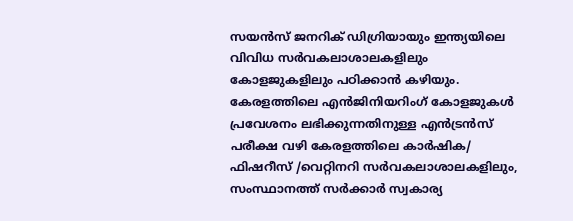സയൻസ് ജനറിക് ഡിഗ്രിയായും ഇന്ത്യയിലെ വിവിധ സർവകലാശാലകളിലും കോളജുകളിലും പഠിക്കാൻ കഴിയും.
കേരളത്തിലെ എൻജിനിയറിംഗ് കോളജുകൾ പ്രവേശനം ലഭിക്കുന്നതിനുള്ള എൻട്രൻസ് പരീക്ഷ വഴി കേരളത്തിലെ കാർഷിക/ ഫിഷറീസ് /വെറ്റിനറി സർവകലാശാലകളിലും, സംസ്ഥാനത്ത് സർക്കാർ സ്വകാര്യ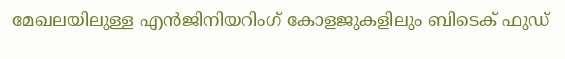മേഖലയിലുള്ള എൻജിനിയറിംഗ് കോളജുകളിലും ബിടെക് ഫുഡ്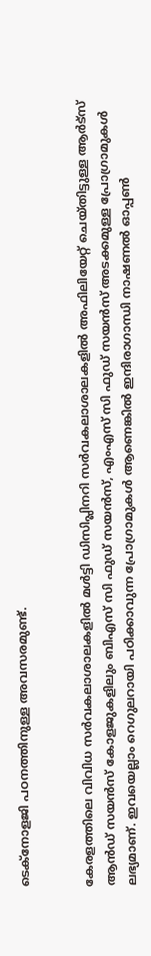ടെക്നോളജി പഠനത്തിനുള്ള അവസരമുണ്ട്.


കേരളത്തിലെ വിവിധ സർവകലാശാലകളിൽ മൾട്ടി ഡിസിപ്ലിനറി സർവകലാശാലകളിൽ അഫിലിയേറ്റ് ചെയ്തിട്ടുള്ള ആർട്സ് ആൻഡ് സയൻസ് കോളജുകളിലും ബിഎസ് സി ഫുഡ് സയൻസ്, എംഎസ് സി ഫുഡ് സയൻസ് അടക്കമുള്ള പ്രോഗ്രാമുകൾ ലഭ്യമാണ്. ഇവയെല്ലാം റെഗുലറായി പഠിക്കാവുന്ന പ്രോഗ്രാമുകൾ ആണെങ്കിൽ ഇന്ദിരാഗാന്ധി നാഷണൽ ഓപ്പണ്‍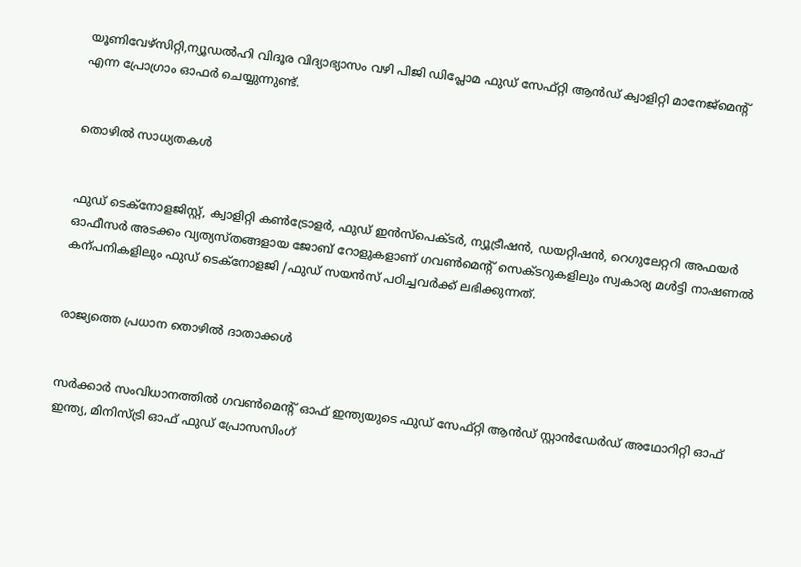യൂണിവേഴ്സിറ്റി,ന്യൂഡൽഹി വിദൂര വിദ്യാഭ്യാസം വഴി പിജി ഡിപ്ലോമ ഫുഡ് സേഫ്റ്റി ആൻഡ് ക്വാളിറ്റി മാനേജ്മെന്‍റ് എന്ന പ്രോഗ്രാം ഓഫർ ചെയ്യുന്നുണ്ട്.


തൊഴിൽ സാധ്യതകൾ


ഫുഡ് ടെക്നോളജിസ്റ്റ്, ക്വാളിറ്റി കണ്‍ട്രോളർ, ഫുഡ് ഇൻസ്പെക്ടർ, ന്യൂട്രീഷൻ, ഡയറ്റിഷൻ, റെഗുലേറ്ററി അഫയർ ഓഫീസർ അടക്കം വ്യത്യസ്തങ്ങളായ ജോബ് റോളുകളാണ് ഗവണ്‍മെന്‍റ് സെക്ടറുകളിലും സ്വകാര്യ മൾട്ടി നാഷണൽ കന്പനികളിലും ഫുഡ് ടെക്നോളജി /ഫുഡ് സയൻസ് പഠിച്ചവർക്ക് ലഭിക്കുന്നത്.


രാജ്യത്തെ പ്രധാന തൊഴിൽ ദാതാക്കൾ


സർക്കാർ സംവിധാനത്തിൽ ഗവണ്‍മെന്‍റ് ഓഫ് ഇന്ത്യയുടെ ഫുഡ് സേഫ്റ്റി ആൻഡ് സ്റ്റാൻഡേർഡ് അഥോറിറ്റി ഓഫ് ഇന്ത്യ, മിനിസ്ട്രി ഓഫ് ഫുഡ് പ്രോസസിംഗ്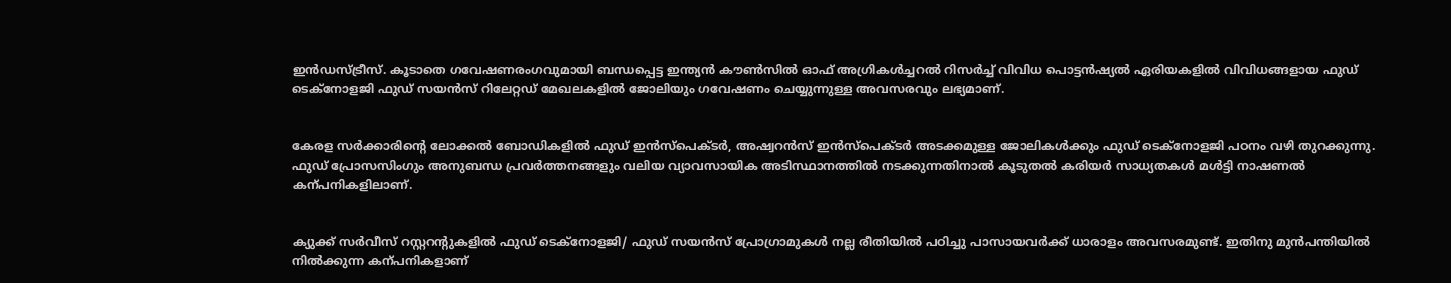ഇൻഡസ്ട്രീസ്. കൂടാതെ ഗവേഷണരംഗവുമായി ബന്ധപ്പെട്ട ഇന്ത്യൻ കൗണ്‍സിൽ ഓഫ് അഗ്രികൾച്ചറൽ റിസർച്ച് വിവിധ പൊട്ടൻഷ്യൽ ഏരിയകളിൽ വിവിധങ്ങളായ ഫുഡ് ടെക്നോളജി ഫുഡ് സയൻസ് റിലേറ്റഡ് മേഖലകളിൽ ജോലിയും ഗവേഷണം ചെയ്യുന്നുള്ള അവസരവും ലഭ്യമാണ്.


കേരള സർക്കാരിന്‍റെ ലോക്കൽ ബോഡികളിൽ ഫുഡ് ഇൻസ്പെക്ടർ, അഷ്വറൻസ് ഇൻസ്പെക്ടർ അടക്കമുള്ള ജോലികൾക്കും ഫുഡ് ടെക്നോളജി പഠനം വഴി തുറക്കുന്നു.
ഫുഡ് പ്രോസസിംഗും അനുബന്ധ പ്രവർത്തനങ്ങളും വലിയ വ്യാവസായിക അടിസ്ഥാനത്തിൽ നടക്കുന്നതിനാൽ കൂടുതൽ കരിയർ സാധ്യതകൾ മൾട്ടി നാഷണൽ കന്പനികളിലാണ്.


ക്യുക്ക് സർവീസ് റസ്റ്ററന്‍റുകളിൽ ഫുഡ് ടെക്നോളജി/ ഫുഡ് സയൻസ് പ്രോഗ്രാമുകൾ നല്ല രീതിയിൽ പഠിച്ചു പാസായവർക്ക് ധാരാളം അവസരമുണ്ട്. ഇതിനു മുൻപന്തിയിൽ നിൽക്കുന്ന കന്പനികളാണ്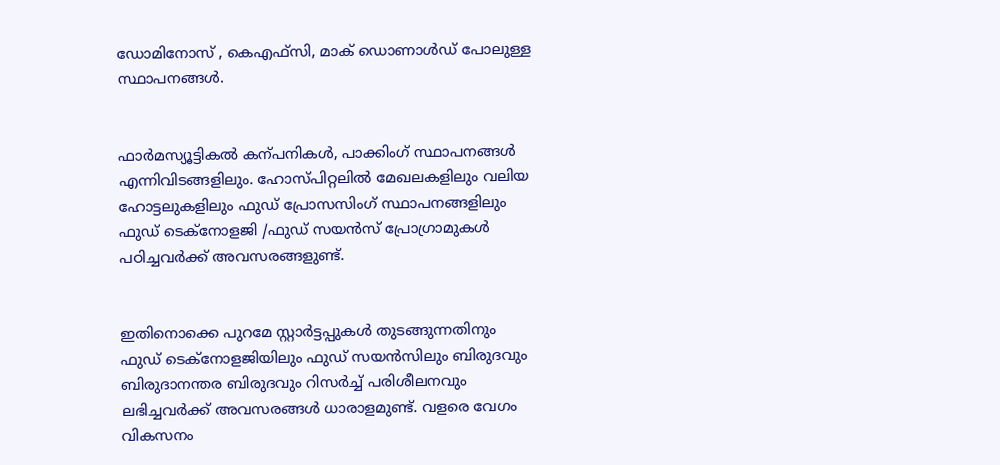ഡോമിനോസ് , കെഎഫ്സി, മാക് ഡൊണാൾഡ് പോലുള്ള സ്ഥാപനങ്ങൾ.


ഫാർമസ്യൂട്ടികൽ കന്പനികൾ, പാക്കിംഗ് സ്ഥാപനങ്ങൾ എന്നിവിടങ്ങളിലും. ഹോസ്പിറ്റലിൽ മേഖലകളിലും വലിയ ഹോട്ടലുകളിലും ഫുഡ് പ്രോസസിംഗ് സ്ഥാപനങ്ങളിലും ഫുഡ് ടെക്നോളജി /ഫുഡ് സയൻസ് പ്രോഗ്രാമുകൾ പഠിച്ചവർക്ക് അവസരങ്ങളുണ്ട്.


ഇതിനൊക്കെ പുറമേ സ്റ്റാർട്ടപ്പുകൾ തുടങ്ങുന്നതിനും ഫുഡ് ടെക്നോളജിയിലും ഫുഡ് സയൻസിലും ബിരുദവും ബിരുദാനന്തര ബിരുദവും റിസർച്ച് പരിശീലനവും ലഭിച്ചവർക്ക് അവസരങ്ങൾ ധാരാളമുണ്ട്. വളരെ വേഗം വികസനം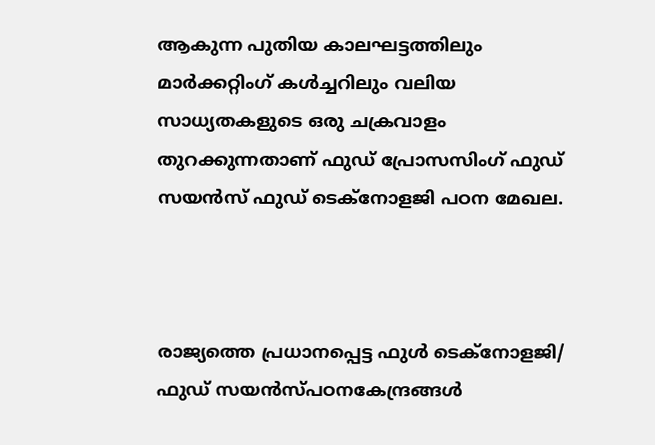ആകുന്ന പുതിയ കാലഘട്ടത്തിലും മാർക്കറ്റിംഗ് കൾച്ചറിലും വലിയ സാധ്യതകളുടെ ഒരു ചക്രവാളം തുറക്കുന്നതാണ് ഫുഡ് പ്രോസസിംഗ് ഫുഡ് സയൻസ് ഫുഡ് ടെക്നോളജി പഠന മേഖല.



രാജ്യത്തെ പ്രധാനപ്പെട്ട ഫുൾ ടെക്നോളജി/ ഫുഡ് സയൻസ്പഠനകേന്ദ്രങ്ങൾ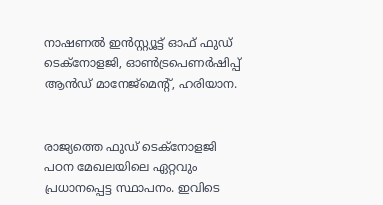നാഷണൽ ഇൻസ്റ്റ്യൂട്ട് ഓഫ് ഫുഡ് ടെക്നോളജി, ഓണ്‍ട്രപെണർഷിപ്പ് ആൻഡ് മാനേജ്മെന്‍റ്, ഹരിയാന.


രാജ്യത്തെ ഫുഡ് ടെക്നോളജി പഠന മേഖലയിലെ ഏറ്റവും പ്രധാനപ്പെട്ട സ്ഥാപനം. ഇവിടെ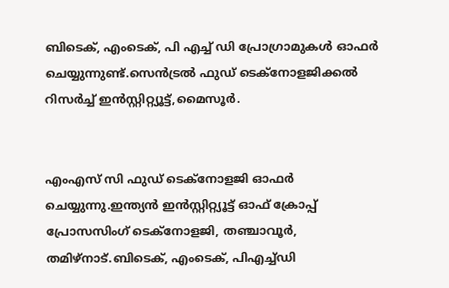ബിടെക്, എംടെക്, പി എച്ച് ഡി പ്രോഗ്രാമുകൾ ഓഫർ ചെയ്യുന്നുണ്ട്.സെൻട്രൽ ഫുഡ് ടെക്നോളജിക്കൽ റിസർച്ച് ഇൻസ്റ്റിറ്റ്യൂട്ട്,മൈസൂർ.


എംഎസ് സി ഫുഡ് ടെക്നോളജി ഓഫർ ചെയ്യുന്നു.ഇന്ത്യൻ ഇൻസ്റ്റിറ്റ്യൂട്ട് ഓഫ് ക്രോപ്പ് പ്രോസസിംഗ് ടെക്നോളജി, തഞ്ചാവൂർ, തമിഴ്നാട്.ബിടെക്, എംടെക്, പിഎച്ച്ഡി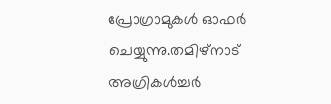പ്രോഗ്രാമുകൾ ഓഫർ ചെയ്യുന്നു.തമിഴ്നാട് അഗ്രികൾച്ചർ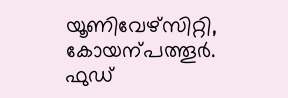യൂണിവേഴ്സിറ്റി, കോയന്പത്തൂർ.
ഫുഡ്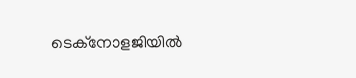ടെക്നോളജിയിൽ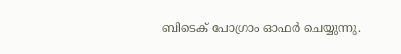ബിടെക് പോഗ്രാം ഓഫർ ചെയ്യുന്നു.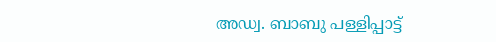അഡ്വ. ബാബു പള്ളിപ്പാട്ട്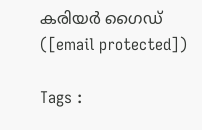കരിയർ ഗൈഡ്
([email protected])

Tags :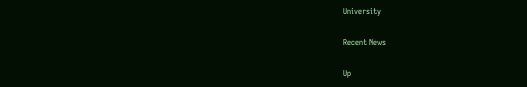University

Recent News

Up